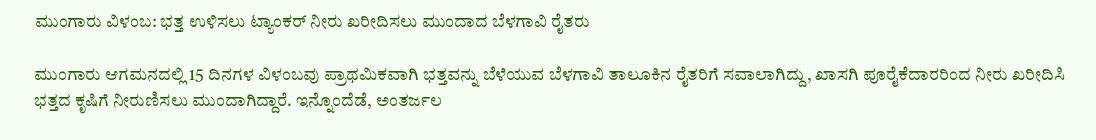ಮುಂಗಾರು ವಿಳಂಬ: ಭತ್ತ ಉಳಿಸಲು ಟ್ಯಾಂಕರ್ ನೀರು ಖರೀದಿಸಲು ಮುಂದಾದ ಬೆಳಗಾವಿ ರೈತರು

ಮುಂಗಾರು ಆಗಮನದಲ್ಲಿ 15 ದಿನಗಳ ವಿಳಂಬವು ಪ್ರಾಥಮಿಕವಾಗಿ ಭತ್ತವನ್ನು ಬೆಳೆಯುವ ಬೆಳಗಾವಿ ತಾಲೂಕಿನ ರೈತರಿಗೆ ಸವಾಲಾಗಿದ್ದು, ಖಾಸಗಿ ಪೂರೈಕೆದಾರರಿಂದ ನೀರು ಖರೀದಿಸಿ ಭತ್ತದ ಕೃಷಿಗೆ ನೀರುಣಿಸಲು ಮುಂದಾಗಿದ್ದಾರೆ. ಇನ್ನೊಂದೆಡೆ, ಅಂತರ್ಜಲ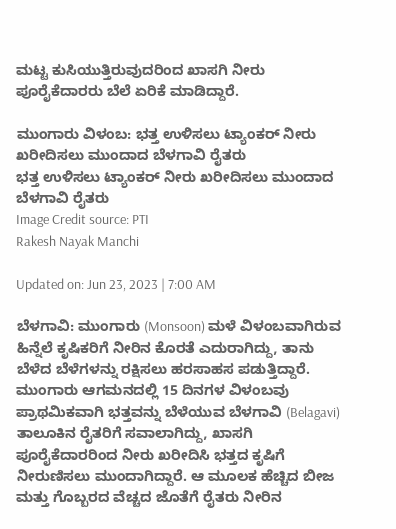ಮಟ್ಟ ಕುಸಿಯುತ್ತಿರುವುದರಿಂದ ಖಾಸಗಿ ನೀರು ಪೂರೈಕೆದಾರರು ಬೆಲೆ ಏರಿಕೆ ಮಾಡಿದ್ದಾರೆ.

ಮುಂಗಾರು ವಿಳಂಬ: ಭತ್ತ ಉಳಿಸಲು ಟ್ಯಾಂಕರ್ ನೀರು ಖರೀದಿಸಲು ಮುಂದಾದ ಬೆಳಗಾವಿ ರೈತರು
ಭತ್ತ ಉಳಿಸಲು ಟ್ಯಾಂಕರ್ ನೀರು ಖರೀದಿಸಲು ಮುಂದಾದ ಬೆಳಗಾವಿ ರೈತರು
Image Credit source: PTI
Rakesh Nayak Manchi

Updated on: Jun 23, 2023 | 7:00 AM

ಬೆಳಗಾವಿ: ಮುಂಗಾರು (Monsoon) ಮಳೆ ವಿಳಂಬವಾಗಿರುವ ಹಿನ್ನೆಲೆ ಕೃಷಿಕರಿಗೆ ನೀರಿನ ಕೊರತೆ ಎದುರಾಗಿದ್ದು, ತಾನು ಬೆಳೆದ ಬೆಳೆಗಳನ್ನು ರಕ್ಷಿಸಲು ಹರಸಾಹಸ ಪಡುತ್ತಿದ್ದಾರೆ. ಮುಂಗಾರು ಆಗಮನದಲ್ಲಿ 15 ದಿನಗಳ ವಿಳಂಬವು ಪ್ರಾಥಮಿಕವಾಗಿ ಭತ್ತವನ್ನು ಬೆಳೆಯುವ ಬೆಳಗಾವಿ (Belagavi) ತಾಲೂಕಿನ ರೈತರಿಗೆ ಸವಾಲಾಗಿದ್ದು, ಖಾಸಗಿ ಪೂರೈಕೆದಾರರಿಂದ ನೀರು ಖರೀದಿಸಿ ಭತ್ತದ ಕೃಷಿಗೆ ನೀರುಣಿಸಲು ಮುಂದಾಗಿದ್ದಾರೆ. ಆ ಮೂಲಕ ಹೆಚ್ಚಿದ ಬೀಜ ಮತ್ತು ಗೊಬ್ಬರದ ವೆಚ್ಚದ ಜೊತೆಗೆ ರೈತರು ನೀರಿನ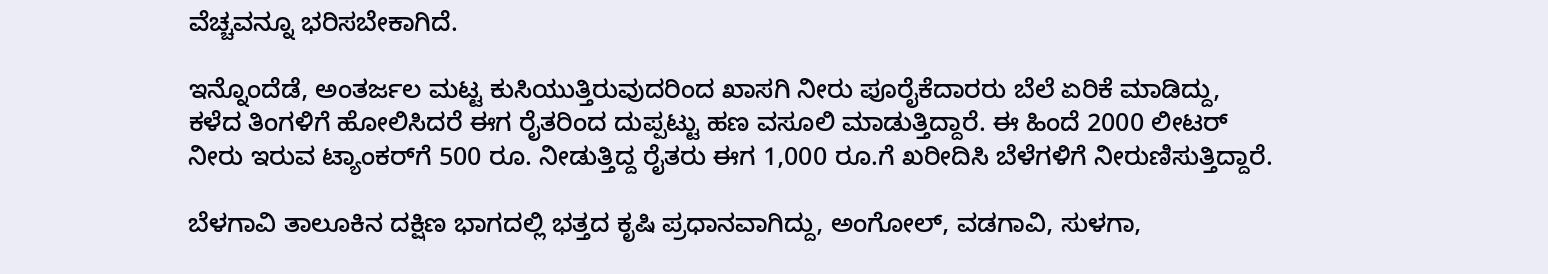ವೆಚ್ಚವನ್ನೂ ಭರಿಸಬೇಕಾಗಿದೆ.

ಇನ್ನೊಂದೆಡೆ, ಅಂತರ್ಜಲ ಮಟ್ಟ ಕುಸಿಯುತ್ತಿರುವುದರಿಂದ ಖಾಸಗಿ ನೀರು ಪೂರೈಕೆದಾರರು ಬೆಲೆ ಏರಿಕೆ ಮಾಡಿದ್ದು, ಕಳೆದ ತಿಂಗಳಿಗೆ ಹೋಲಿಸಿದರೆ ಈಗ ರೈತರಿಂದ ದುಪ್ಪಟ್ಟು ಹಣ ವಸೂಲಿ ಮಾಡುತ್ತಿದ್ದಾರೆ. ಈ ಹಿಂದೆ 2000 ಲೀಟರ್ ನೀರು ಇರುವ ಟ್ಯಾಂಕರ್‌ಗೆ 500 ರೂ. ನೀಡುತ್ತಿದ್ದ ರೈತರು ಈಗ 1,000 ರೂ.ಗೆ ಖರೀದಿಸಿ ಬೆಳೆಗಳಿಗೆ ನೀರುಣಿಸುತ್ತಿದ್ದಾರೆ.

ಬೆಳಗಾವಿ ತಾಲೂಕಿನ ದಕ್ಷಿಣ ಭಾಗದಲ್ಲಿ ಭತ್ತದ ಕೃಷಿ ಪ್ರಧಾನವಾಗಿದ್ದು, ಅಂಗೋಲ್, ವಡಗಾವಿ, ಸುಳಗಾ,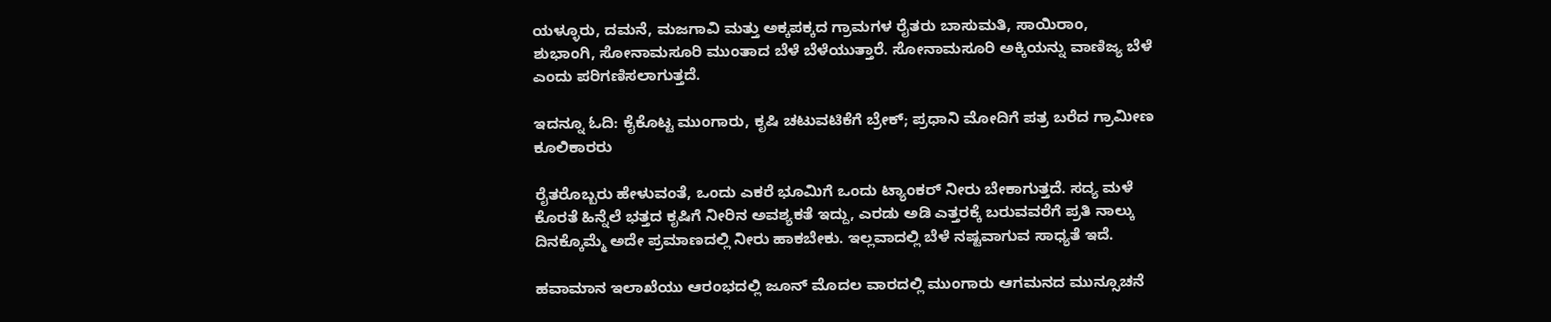ಯಳ್ಳೂರು, ದಮನೆ, ಮಜಗಾವಿ ಮತ್ತು ಅಕ್ಕಪಕ್ಕದ ಗ್ರಾಮಗಳ ರೈತರು ಬಾಸುಮತಿ, ಸಾಯಿರಾಂ, ಶುಭಾಂಗಿ, ಸೋನಾಮಸೂರಿ ಮುಂತಾದ ಬೆಳೆ ಬೆಳೆಯುತ್ತಾರೆ. ಸೋನಾಮಸೂರಿ ಅಕ್ಕಿಯನ್ನು ವಾಣಿಜ್ಯ ಬೆಳೆ ಎಂದು ಪರಿಗಣಿಸಲಾಗುತ್ತದೆ.

ಇದನ್ನೂ ಓದಿ: ಕೈಕೊಟ್ಟ ಮುಂಗಾರು, ಕೃಷಿ ಚಟುವಟಿಕೆಗೆ ಬ್ರೇಕ್; ಪ್ರಧಾನಿ ಮೋದಿಗೆ ಪತ್ರ ಬರೆದ ಗ್ರಾಮೀಣ ಕೂಲಿಕಾರರು

ರೈತರೊಬ್ಬರು ಹೇಳುವಂತೆ, ಒಂದು ಎಕರೆ ಭೂಮಿಗೆ ಒಂದು ಟ್ಯಾಂಕರ್ ನೀರು ಬೇಕಾಗುತ್ತದೆ. ಸದ್ಯ ಮಳೆ ಕೊರತೆ ಹಿನ್ನೆಲೆ ಭತ್ತದ ಕೃಷಿಗೆ ನೀರಿನ ಅವಶ್ಯಕತೆ ಇದ್ದು, ಎರಡು ಅಡಿ ಎತ್ತರಕ್ಕೆ ಬರುವವರೆಗೆ ಪ್ರತಿ ನಾಲ್ಕು ದಿನಕ್ಕೊಮ್ಮೆ ಅದೇ ಪ್ರಮಾಣದಲ್ಲಿ ನೀರು ಹಾಕಬೇಕು. ಇಲ್ಲವಾದಲ್ಲಿ ಬೆಳೆ ನಷ್ಟವಾಗುವ ಸಾಧ್ಯತೆ ಇದೆ.

ಹವಾಮಾನ ಇಲಾಖೆಯು ಆರಂಭದಲ್ಲಿ ಜೂನ್ ಮೊದಲ ವಾರದಲ್ಲಿ ಮುಂಗಾರು ಆಗಮನದ ಮುನ್ಸೂಚನೆ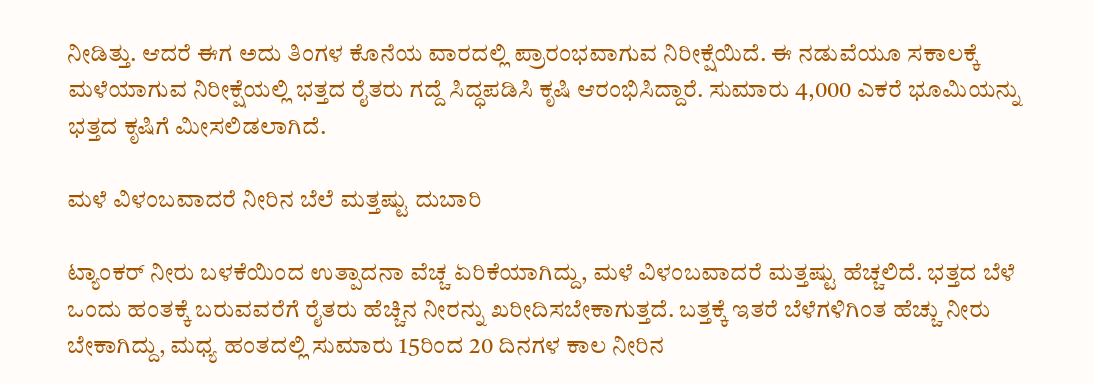ನೀಡಿತ್ತು. ಆದರೆ ಈಗ ಅದು ತಿಂಗಳ ಕೊನೆಯ ವಾರದಲ್ಲಿ ಪ್ರಾರಂಭವಾಗುವ ನಿರೀಕ್ಷೆಯಿದೆ. ಈ ನಡುವೆಯೂ ಸಕಾಲಕ್ಕೆ ಮಳೆಯಾಗುವ ನಿರೀಕ್ಷೆಯಲ್ಲಿ ಭತ್ತದ ರೈತರು ಗದ್ದೆ ಸಿದ್ಧಪಡಿಸಿ ಕೃಷಿ ಆರಂಭಿಸಿದ್ದಾರೆ. ಸುಮಾರು 4,000 ಎಕರೆ ಭೂಮಿಯನ್ನು ಭತ್ತದ ಕೃಷಿಗೆ ಮೀಸಲಿಡಲಾಗಿದೆ.

ಮಳೆ ವಿಳಂಬವಾದರೆ ನೀರಿನ ಬೆಲೆ ಮತ್ತಷ್ಟು ದುಬಾರಿ

ಟ್ಯಾಂಕರ್ ನೀರು ಬಳಕೆಯಿಂದ ಉತ್ಪಾದನಾ ವೆಚ್ಚ ಏರಿಕೆಯಾಗಿದ್ದು, ಮಳೆ ವಿಳಂಬವಾದರೆ ಮತ್ತಷ್ಟು ಹೆಚ್ಚಲಿದೆ. ಭತ್ತದ ಬೆಳೆ ಒಂದು ಹಂತಕ್ಕೆ ಬರುವವರೆಗೆ ರೈತರು ಹೆಚ್ಚಿನ ನೀರನ್ನು ಖರೀದಿಸಬೇಕಾಗುತ್ತದೆ. ಬತ್ತಕ್ಕೆ ಇತರೆ ಬೆಳೆಗಳಿಗಿಂತ ಹೆಚ್ಚು ನೀರು ಬೇಕಾಗಿದ್ದು, ಮಧ್ಯ ಹಂತದಲ್ಲಿ ಸುಮಾರು 15ರಿಂದ 20 ದಿನಗಳ ಕಾಲ ನೀರಿನ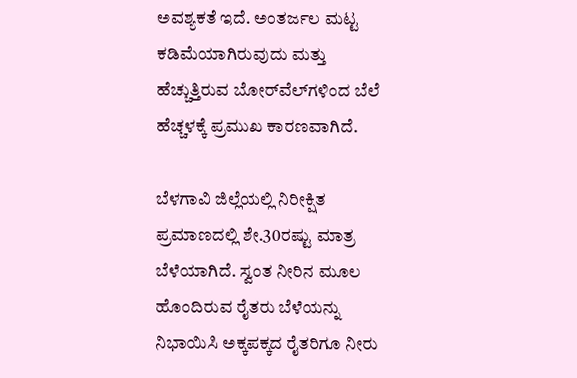ಅವಶ್ಯಕತೆ ಇದೆ. ಅಂತರ್ಜಲ ಮಟ್ಟ ಕಡಿಮೆಯಾಗಿರುವುದು ಮತ್ತು ಹೆಚ್ಚುತ್ತಿರುವ ಬೋರ್‌ವೆಲ್‌ಗಳಿಂದ ಬೆಲೆ ಹೆಚ್ಚಳಕ್ಕೆ ಪ್ರಮುಖ ಕಾರಣವಾಗಿದೆ.

ಬೆಳಗಾವಿ ಜಿಲ್ಲೆಯಲ್ಲಿ ನಿರೀಕ್ಷಿತ ಪ್ರಮಾಣದಲ್ಲಿ ಶೇ.30ರಷ್ಟು ಮಾತ್ರ ಬೆಳೆಯಾಗಿದೆ. ಸ್ವಂತ ನೀರಿನ ಮೂಲ ಹೊಂದಿರುವ ರೈತರು ಬೆಳೆಯನ್ನು ನಿಭಾಯಿಸಿ ಅಕ್ಕಪಕ್ಕದ ರೈತರಿಗೂ ನೀರು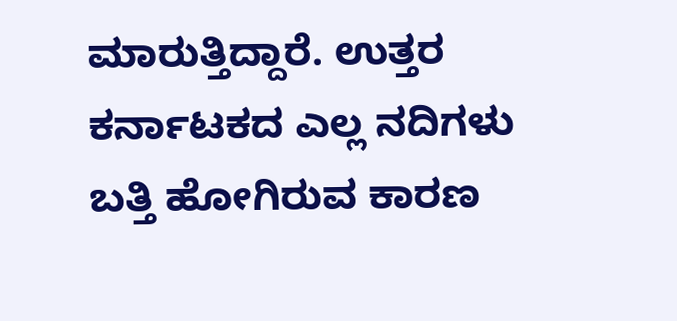ಮಾರುತ್ತಿದ್ದಾರೆ. ಉತ್ತರ ಕರ್ನಾಟಕದ ಎಲ್ಲ ನದಿಗಳು ಬತ್ತಿ ಹೋಗಿರುವ ಕಾರಣ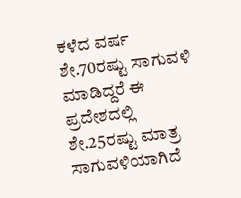ಕಳೆದ ವರ್ಷ ಶೇ.70ರಷ್ಟು ಸಾಗುವಳಿ ಮಾಡಿದ್ದರೆ ಈ ಪ್ರದೇಶದಲ್ಲಿ ಶೇ.25ರಷ್ಟು ಮಾತ್ರ ಸಾಗುವಳಿಯಾಗಿದೆ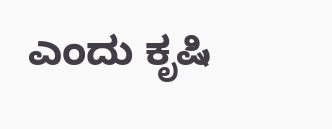ಎಂದು ಕೃಷಿ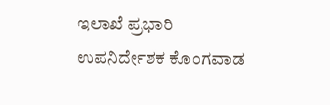ಇಲಾಖೆ ಪ್ರಭಾರಿ ಉಪನಿರ್ದೇಶಕ ಕೊಂಗವಾಡ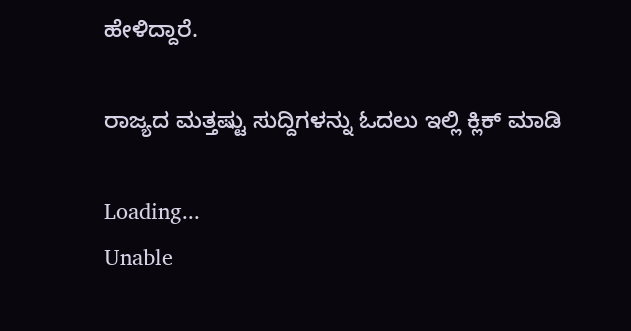ಹೇಳಿದ್ದಾರೆ.

ರಾಜ್ಯದ ಮತ್ತಷ್ಟು ಸುದ್ದಿಗಳನ್ನು ಓದಲು ಇಲ್ಲಿ ಕ್ಲಿಕ್ ಮಾಡಿ

Loading...
Unable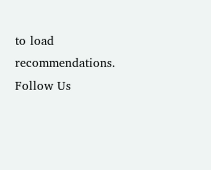to load recommendations.
Follow Us